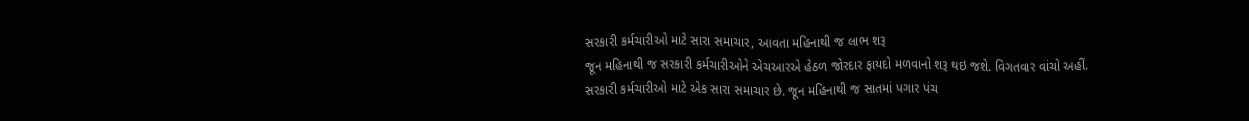સરકારી કર્મચારીઓ માટે સારા સમાચાર, આવતા મહિનાથી જ લાભ શરૂ
જૂન મહિનાથી જ સરકારી કર્મચારીઓને એચઆરએ હેઠળ જોરદાર ફાયદો મળવાનો શરૂ થઇ જશે. વિગતવાર વાંચો અહીં.
સરકારી કર્મચારીઓ માટે એક સારા સમાચાર છે. જૂન મહિનાથી જ સાતમાં પગાર પંચ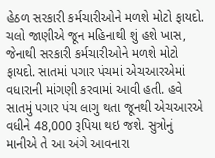હેઠળ સરકારી કર્મચારીઓને મળશે મોટો ફાયદો. ચલો જાણીએ જૂન મહિનાથી શું હશે ખાસ, જેનાથી સરકારી કર્મચારીઓને મળશે મોટો ફાયદો. સાતમાં પગાર પંચમાં એચઆરએમાં વધારાની માંગણી કરવામાં આવી હતી. હવે સાતમું પગાર પંચ લાગુ થતા જૂનથી એચઆરએ વધીને 48,000 રૂપિયા થઇ જશે. સુત્રોનું માનીએ તે આ અંગે આવનારા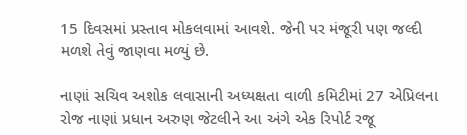15 દિવસમાં પ્રસ્તાવ મોકલવામાં આવશે. જેની પર મંજૂરી પણ જલ્દી મળશે તેવું જાણવા મળ્યું છે.

નાણાં સચિવ અશોક લવાસાની અધ્યક્ષતા વાળી કમિટીમાં 27 એપ્રિલના રોજ નાણાં પ્રધાન અરુણ જેટલીને આ અંગે એક રિપોર્ટ રજૂ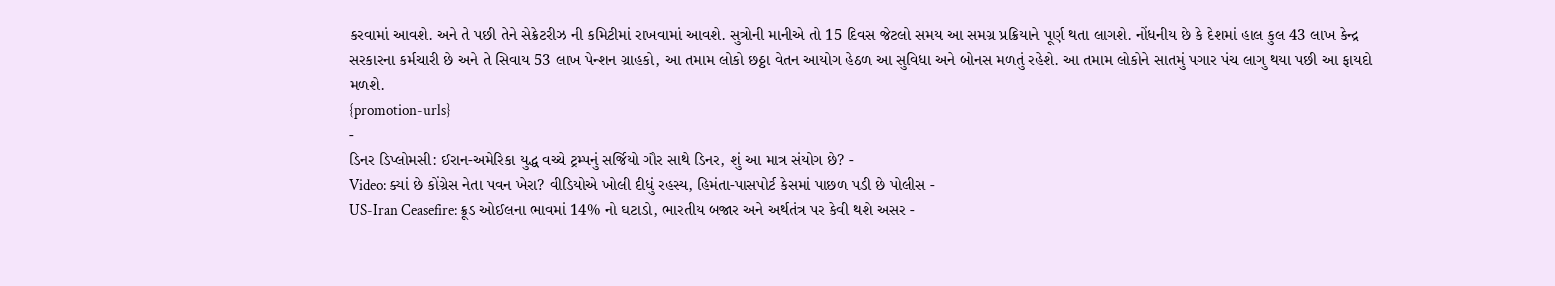કરવામાં આવશે. અને તે પછી તેને સેક્રેટરીઝ ની કમિટીમાં રાખવામાં આવશે. સુત્રોની માનીએ તો 15 દિવસ જેટલો સમય આ સમગ્ર પ્રક્રિયાને પૂર્ણ થતા લાગશે. નોંધનીય છે કે દેશમાં હાલ કુલ 43 લાખ કેન્દ્ર સરકારના કર્મચારી છે અને તે સિવાય 53 લાખ પેન્શન ગ્રાહકો, આ તમામ લોકો છઠ્ઠા વેતન આયોગ હેઠળ આ સુવિધા અને બોનસ મળતું રહેશે. આ તમામ લોકોને સાતમું પગાર પંચ લાગુ થયા પછી આ ફાયદો મળશે.
{promotion-urls}
-
ડિનર ડિપ્લોમસી: ઈરાન-અમેરિકા યુદ્ધ વચ્ચે ટ્રમ્પનું સર્જિયો ગૌર સાથે ડિનર, શું આ માત્ર સંયોગ છે? -
Video: ક્યાં છે કોંગ્રેસ નેતા પવન ખેરા? વીડિયોએ ખોલી દીધું રહસ્ય, હિમંતા-પાસપોર્ટ કેસમાં પાછળ પડી છે પોલીસ -
US-Iran Ceasefire: ક્રૂડ ઓઈલના ભાવમાં 14% નો ઘટાડો, ભારતીય બજાર અને અર્થતંત્ર પર કેવી થશે અસર -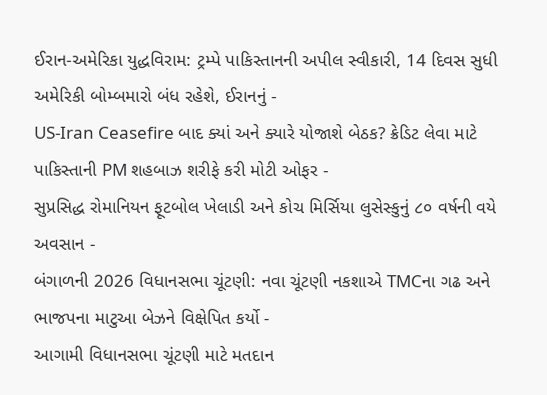ઈરાન-અમેરિકા યુદ્ધવિરામ: ટ્રમ્પે પાકિસ્તાનની અપીલ સ્વીકારી, 14 દિવસ સુધી અમેરિકી બોમ્બમારો બંધ રહેશે, ઈરાનનું -
US-Iran Ceasefire બાદ ક્યાં અને ક્યારે યોજાશે બેઠક? ક્રેડિટ લેવા માટે પાકિસ્તાની PM શહબાઝ શરીફે કરી મોટી ઓફર -
સુપ્રસિદ્ધ રોમાનિયન ફૂટબોલ ખેલાડી અને કોચ મિર્સિયા લુસેસ્કુનું ૮૦ વર્ષની વયે અવસાન -
બંગાળની 2026 વિધાનસભા ચૂંટણી: નવા ચૂંટણી નકશાએ TMCના ગઢ અને ભાજપના માટુઆ બેઝને વિક્ષેપિત કર્યો -
આગામી વિધાનસભા ચૂંટણી માટે મતદાન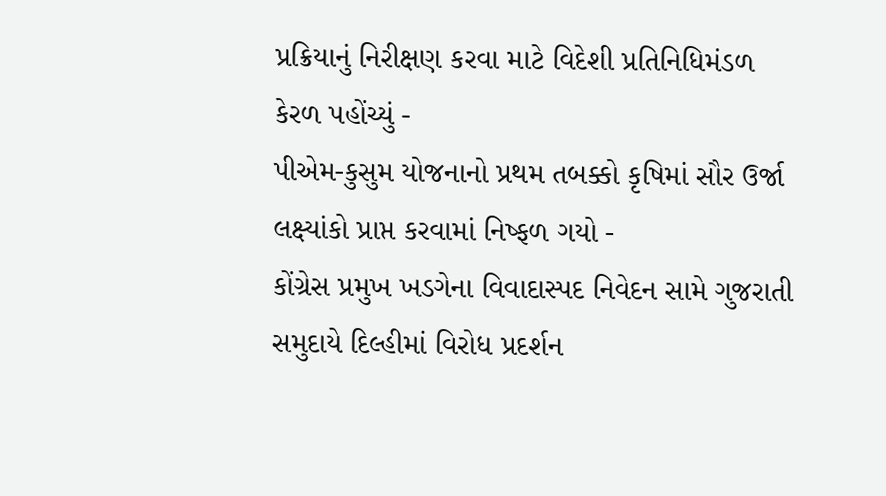પ્રક્રિયાનું નિરીક્ષણ કરવા માટે વિદેશી પ્રતિનિધિમંડળ કેરળ પહોંચ્યું -
પીએમ-કુસુમ યોજનાનો પ્રથમ તબક્કો કૃષિમાં સૌર ઉર્જા લક્ષ્યાંકો પ્રાપ્ત કરવામાં નિષ્ફળ ગયો -
કોંગ્રેસ પ્રમુખ ખડગેના વિવાદાસ્પદ નિવેદન સામે ગુજરાતી સમુદાયે દિલ્હીમાં વિરોધ પ્રદર્શન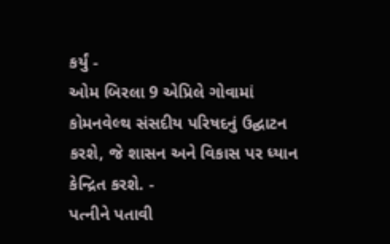કર્યું -
ઓમ બિરલા 9 એપ્રિલે ગોવામાં કોમનવેલ્થ સંસદીય પરિષદનું ઉદ્ઘાટન કરશે, જે શાસન અને વિકાસ પર ધ્યાન કેન્દ્રિત કરશે. -
પત્નીને પતાવી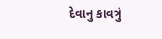દેવાનુ કાવત્રું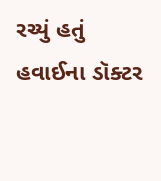રચ્યું હતું હવાઈના ડૉક્ટર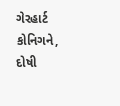ગેરહાર્ટ કોનિગને, દોષી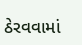ઠેરવવામાં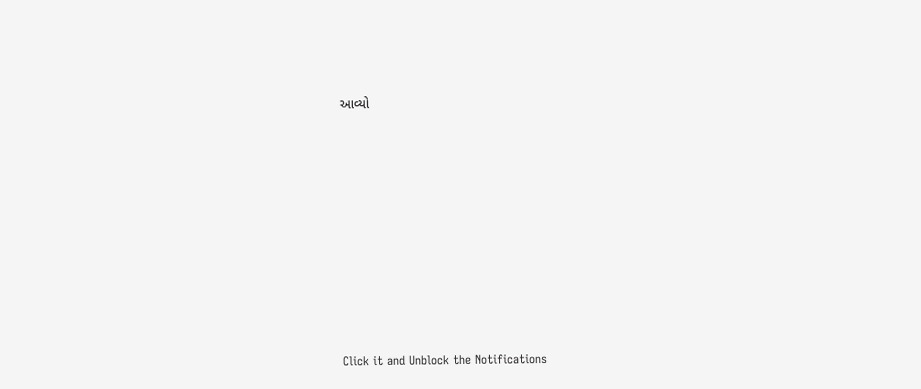આવ્યો












Click it and Unblock the Notifications